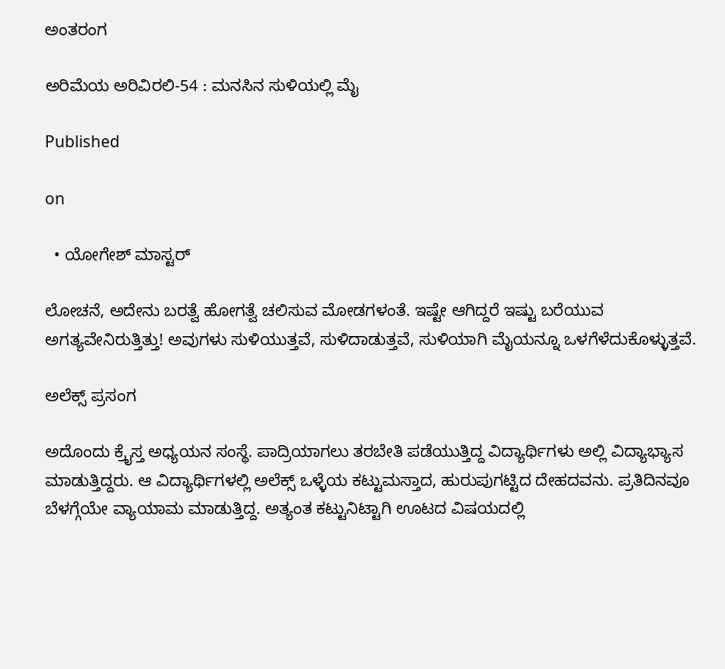ಅಂತರಂಗ

ಅರಿಮೆಯ ಅರಿವಿರಲಿ-54 : ಮನಸಿನ ಸುಳಿಯಲ್ಲಿ ಮೈ

Published

on

  • ಯೋಗೇಶ್ ಮಾಸ್ಟರ್

ಲೋಚನೆ, ಅದೇನು ಬರತ್ವೆ ಹೋಗತ್ವೆ ಚಲಿಸುವ ಮೋಡಗಳಂತೆ. ಇಷ್ಟೇ ಆಗಿದ್ದರೆ ಇಷ್ಟು ಬರೆಯುವ ಅಗತ್ಯವೇನಿರುತ್ತಿತ್ತು! ಅವುಗಳು ಸುಳಿಯುತ್ತವೆ, ಸುಳಿದಾಡುತ್ತವೆ, ಸುಳಿಯಾಗಿ ಮೈಯನ್ನೂ ಒಳಗೆಳೆದುಕೊಳ್ಳುತ್ತವೆ.

ಅಲೆಕ್ಸ್ ಪ್ರಸಂಗ

ಅದೊಂದು ಕ್ರೈಸ್ತ ಅಧ್ಯಯನ ಸಂಸ್ಥೆ. ಪಾದ್ರಿಯಾಗಲು ತರಬೇತಿ ಪಡೆಯುತ್ತಿದ್ದ ವಿದ್ಯಾರ್ಥಿಗಳು ಅಲ್ಲಿ ವಿದ್ಯಾಭ್ಯಾಸ ಮಾಡುತ್ತಿದ್ದರು. ಆ ವಿದ್ಯಾರ್ಥಿಗಳಲ್ಲಿ ಅಲೆಕ್ಸ್ ಒಳ್ಳೆಯ ಕಟ್ಟುಮಸ್ತಾದ, ಹುರುಪುಗಟ್ಟಿದ ದೇಹದವನು. ಪ್ರತಿದಿನವೂ ಬೆಳಗ್ಗೆಯೇ ವ್ಯಾಯಾಮ ಮಾಡುತ್ತಿದ್ದ. ಅತ್ಯಂತ ಕಟ್ಟುನಿಟ್ಟಾಗಿ ಊಟದ ವಿಷಯದಲ್ಲಿ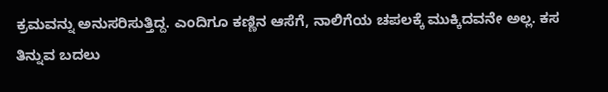ಕ್ರಮವನ್ನು ಅನುಸರಿಸುತ್ತಿದ್ದ. ಎಂದಿಗೂ ಕಣ್ಣಿನ ಆಸೆಗೆ, ನಾಲಿಗೆಯ ಚಪಲಕ್ಕೆ ಮುಕ್ಕಿದವನೇ ಅಲ್ಲ. ಕಸ ತಿನ್ನುವ ಬದಲು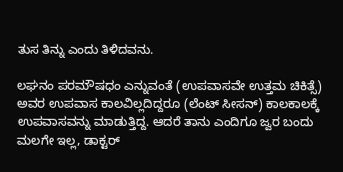ತುಸ ತಿನ್ನು ಎಂದು ತಿಳಿದವನು.

ಲಘನಂ ಪರಮೌಷಧಂ ಎನ್ನುವಂತೆ (ಉಪವಾಸವೇ ಉತ್ತಮ ಚಿಕಿತ್ಸೆ) ಅವರ ಉಪವಾಸ ಕಾಲವಿಲ್ಲದಿದ್ದರೂ (ಲೆಂಟ್ ಸೀಸನ್) ಕಾಲಕಾಲಕ್ಕೆ ಉಪವಾಸವನ್ನು ಮಾಡುತ್ತಿದ್ದ. ಆದರೆ ತಾನು ಎಂದಿಗೂ ಜ್ವರ ಬಂದು ಮಲಗೇ ಇಲ್ಲ, ಡಾಕ್ಟರ್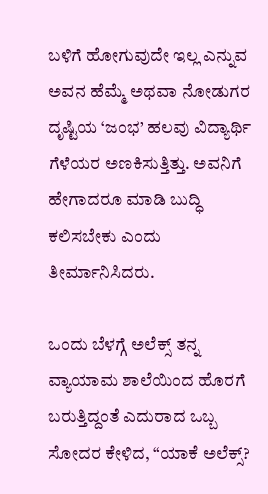ಬಳಿಗೆ ಹೋಗುವುದೇ ಇಲ್ಲ ಎನ್ನುವ ಅವನ ಹೆಮ್ಮೆ ಅಥವಾ ನೋಡುಗರ ದೃಷ್ಟಿಯ ‘ಜಂಭ’ ಹಲವು ವಿದ್ಯಾರ್ಥಿ ಗೆಳೆಯರ ಅಣಕಿಸುತ್ತಿತ್ತು. ಅವನಿಗೆ ಹೇಗಾದರೂ ಮಾಡಿ ಬುದ್ಧಿ ಕಲಿಸಬೇಕು ಎಂದು ತೀರ್ಮಾನಿಸಿದರು.

ಒಂದು ಬೆಳಗ್ಗೆ ಅಲೆಕ್ಸ್ ತನ್ನ ವ್ಯಾಯಾಮ ಶಾಲೆಯಿಂದ ಹೊರಗೆ ಬರುತ್ತಿದ್ದಂತೆ ಎದುರಾದ ಒಬ್ಬ ಸೋದರ ಕೇಳಿದ, “ಯಾಕೆ ಅಲೆಕ್ಸ್?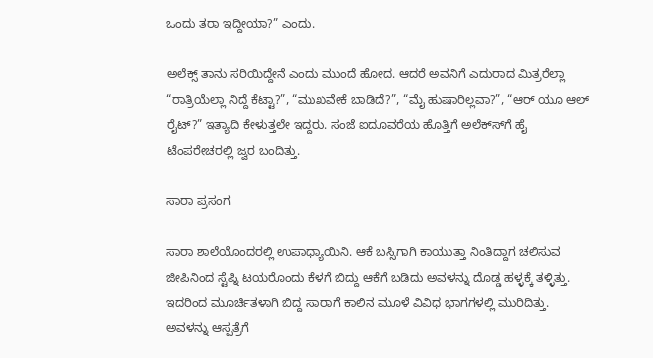ಒಂದು ತರಾ ಇದ್ದೀಯಾ?” ಎಂದು.

ಅಲೆಕ್ಸ್ ತಾನು ಸರಿಯಿದ್ದೇನೆ ಎಂದು ಮುಂದೆ ಹೋದ. ಆದರೆ ಅವನಿಗೆ ಎದುರಾದ ಮಿತ್ರರೆಲ್ಲಾ “ರಾತ್ರಿಯೆಲ್ಲಾ ನಿದ್ದೆ ಕೆಟ್ಟಾ?”, “ಮುಖವೇಕೆ ಬಾಡಿದೆ?”, “ಮೈ ಹುಷಾರಿಲ್ಲವಾ?”, “ಆರ್ ಯೂ ಆಲ್ ರೈಟ್?” ಇತ್ಯಾದಿ ಕೇಳುತ್ತಲೇ ಇದ್ದರು. ಸಂಜೆ ಐದೂವರೆಯ ಹೊತ್ತಿಗೆ ಅಲೆಕ್ಸ್‍ಗೆ ಹೈ ಟೆಂಪರೇಚರಲ್ಲಿ ಜ್ವರ ಬಂದಿತ್ತು.

ಸಾರಾ ಪ್ರಸಂಗ

ಸಾರಾ ಶಾಲೆಯೊಂದರಲ್ಲಿ ಉಪಾಧ್ಯಾಯಿನಿ. ಆಕೆ ಬಸ್ಸಿಗಾಗಿ ಕಾಯುತ್ತಾ ನಿಂತಿದ್ದಾಗ ಚಲಿಸುವ ಜೀಪಿನಿಂದ ಸ್ಟೆಪ್ನಿ ಟಯರೊಂದು ಕೆಳಗೆ ಬಿದ್ದು ಆಕೆಗೆ ಬಡಿದು ಅವಳನ್ನು ದೊಡ್ಡ ಹಳ್ಳಕ್ಕೆ ತಳ್ಳಿತ್ತು. ಇದರಿಂದ ಮೂರ್ಚಿತಳಾಗಿ ಬಿದ್ದ ಸಾರಾಗೆ ಕಾಲಿನ ಮೂಳೆ ವಿವಿಧ ಭಾಗಗಳಲ್ಲಿ ಮುರಿದಿತ್ತು. ಅವಳನ್ನು ಆಸ್ಪತ್ರೆಗೆ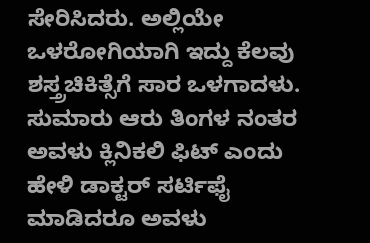ಸೇರಿಸಿದರು. ಅಲ್ಲಿಯೇ ಒಳರೋಗಿಯಾಗಿ ಇದ್ದು ಕೆಲವು ಶಸ್ತ್ರಚಿಕಿತ್ಸೆಗೆ ಸಾರ ಒಳಗಾದಳು. ಸುಮಾರು ಆರು ತಿಂಗಳ ನಂತರ ಅವಳು ಕ್ಲಿನಿಕಲಿ ಫಿಟ್ ಎಂದು ಹೇಳಿ ಡಾಕ್ಟರ್ ಸರ್ಟಿಫೈ ಮಾಡಿದರೂ ಅವಳು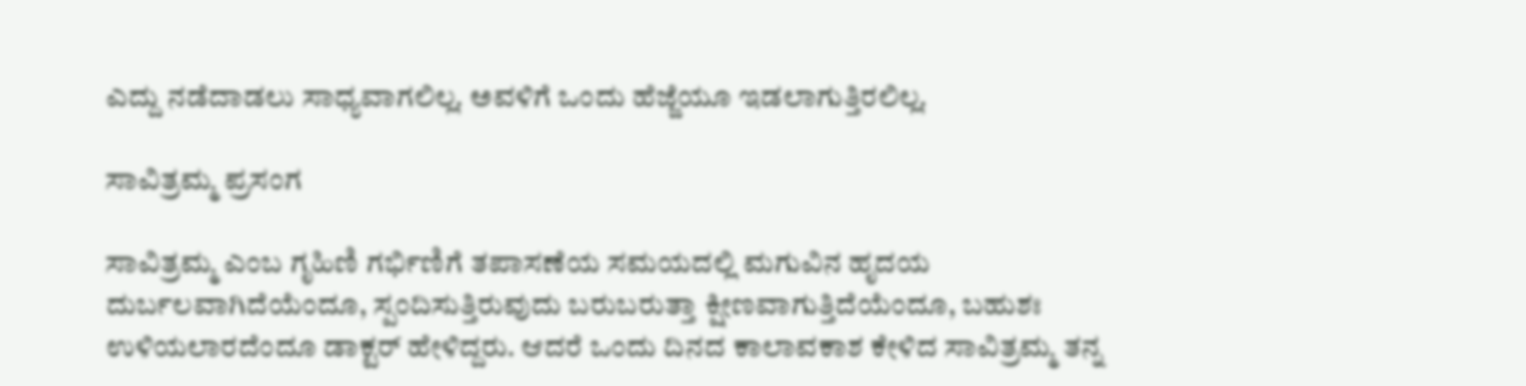ಎದ್ದು ನಡೆದಾಡಲು ಸಾಧ್ಯವಾಗಲಿಲ್ಲ. ಅವಳಿಗೆ ಒಂದು ಹೆಜ್ಜೆಯೂ ಇಡಲಾಗುತ್ತಿರಲಿಲ್ಲ.

ಸಾವಿತ್ರಮ್ಮ ಪ್ರಸಂಗ

ಸಾವಿತ್ರಮ್ಮ ಎಂಬ ಗೃಹಿಣಿ ಗರ್ಭಿಣಿಗೆ ತಪಾಸಣೆಯ ಸಮಯದಲ್ಲಿ ಮಗುವಿನ ಹೃದಯ ದುರ್ಬಲವಾಗಿದೆಯೆಂದೂ, ಸ್ಪಂದಿಸುತ್ತಿರುವುದು ಬರುಬರುತ್ತಾ ಕ್ಷೀಣವಾಗುತ್ತಿದೆಯೆಂದೂ, ಬಹುಶಃ ಉಳಿಯಲಾರದೆಂದೂ ಡಾಕ್ಟರ್ ಹೇಳಿದ್ದರು. ಆದರೆ ಒಂದು ದಿನದ ಕಾಲಾವಕಾಶ ಕೇಳಿದ ಸಾವಿತ್ರಮ್ಮ ತನ್ನ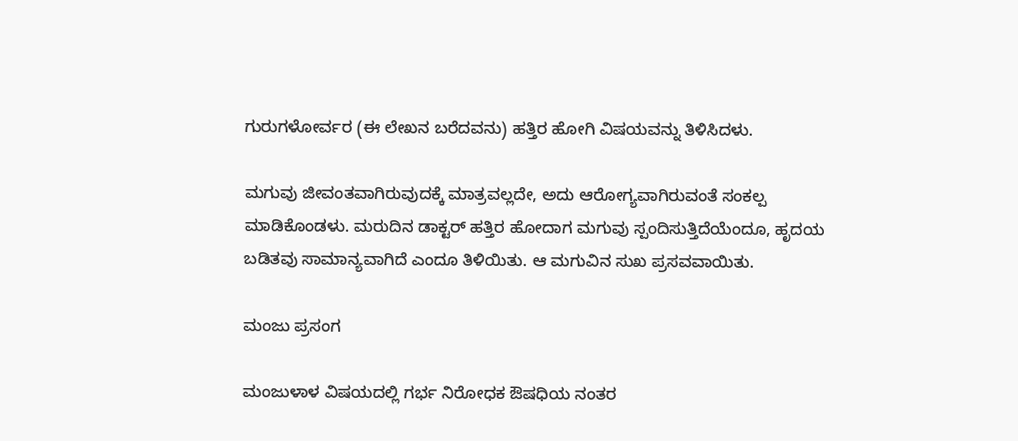ಗುರುಗಳೋರ್ವರ (ಈ ಲೇಖನ ಬರೆದವನು) ಹತ್ತಿರ ಹೋಗಿ ವಿಷಯವನ್ನು ತಿಳಿಸಿದಳು.

ಮಗುವು ಜೀವಂತವಾಗಿರುವುದಕ್ಕೆ ಮಾತ್ರವಲ್ಲದೇ, ಅದು ಆರೋಗ್ಯವಾಗಿರುವಂತೆ ಸಂಕಲ್ಪ ಮಾಡಿಕೊಂಡಳು. ಮರುದಿನ ಡಾಕ್ಟರ್ ಹತ್ತಿರ ಹೋದಾಗ ಮಗುವು ಸ್ಪಂದಿಸುತ್ತಿದೆಯೆಂದೂ, ಹೃದಯ ಬಡಿತವು ಸಾಮಾನ್ಯವಾಗಿದೆ ಎಂದೂ ತಿಳಿಯಿತು. ಆ ಮಗುವಿನ ಸುಖ ಪ್ರಸವವಾಯಿತು.

ಮಂಜು ಪ್ರಸಂಗ

ಮಂಜುಳಾಳ ವಿಷಯದಲ್ಲಿ ಗರ್ಭ ನಿರೋಧಕ ಔಷಧಿಯ ನಂತರ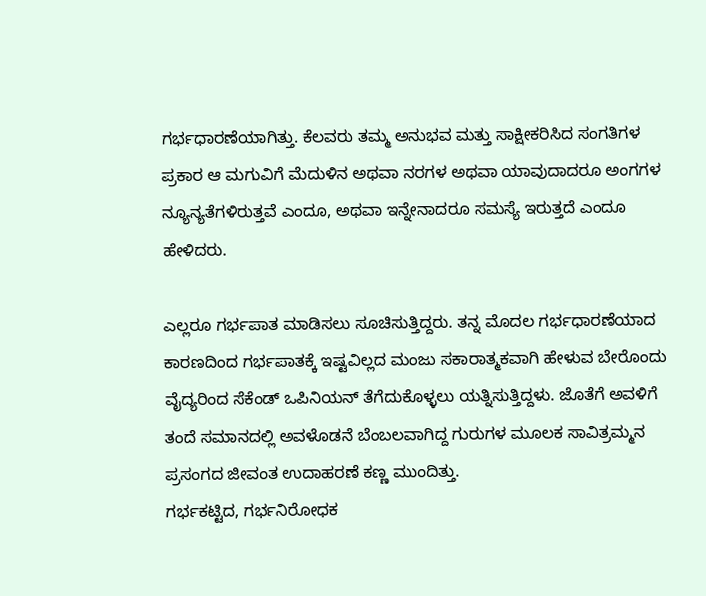ಗರ್ಭಧಾರಣೆಯಾಗಿತ್ತು. ಕೆಲವರು ತಮ್ಮ ಅನುಭವ ಮತ್ತು ಸಾಕ್ಷೀಕರಿಸಿದ ಸಂಗತಿಗಳ ಪ್ರಕಾರ ಆ ಮಗುವಿಗೆ ಮೆದುಳಿನ ಅಥವಾ ನರಗಳ ಅಥವಾ ಯಾವುದಾದರೂ ಅಂಗಗಳ ನ್ಯೂನ್ಯತೆಗಳಿರುತ್ತವೆ ಎಂದೂ, ಅಥವಾ ಇನ್ನೇನಾದರೂ ಸಮಸ್ಯೆ ಇರುತ್ತದೆ ಎಂದೂ ಹೇಳಿದರು.

ಎಲ್ಲರೂ ಗರ್ಭಪಾತ ಮಾಡಿಸಲು ಸೂಚಿಸುತ್ತಿದ್ದರು. ತನ್ನ ಮೊದಲ ಗರ್ಭಧಾರಣೆಯಾದ ಕಾರಣದಿಂದ ಗರ್ಭಪಾತಕ್ಕೆ ಇಷ್ಟವಿಲ್ಲದ ಮಂಜು ಸಕಾರಾತ್ಮಕವಾಗಿ ಹೇಳುವ ಬೇರೊಂದು ವೈದ್ಯರಿಂದ ಸೆಕೆಂಡ್ ಒಪಿನಿಯನ್ ತೆಗೆದುಕೊಳ್ಳಲು ಯತ್ನಿಸುತ್ತಿದ್ದಳು. ಜೊತೆಗೆ ಅವಳಿಗೆ ತಂದೆ ಸಮಾನದಲ್ಲಿ ಅವಳೊಡನೆ ಬೆಂಬಲವಾಗಿದ್ದ ಗುರುಗಳ ಮೂಲಕ ಸಾವಿತ್ರಮ್ಮನ ಪ್ರಸಂಗದ ಜೀವಂತ ಉದಾಹರಣೆ ಕಣ್ಣ ಮುಂದಿತ್ತು.
ಗರ್ಭಕಟ್ಟಿದ, ಗರ್ಭನಿರೋಧಕ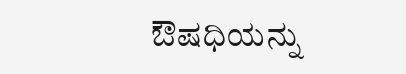ಔಷಧಿಯನ್ನು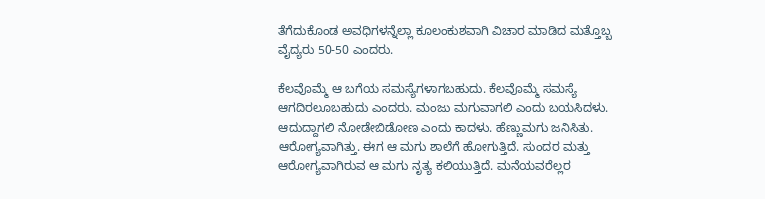ತೆಗೆದುಕೊಂಡ ಅವಧಿಗಳನ್ನೆಲ್ಲಾ ಕೂಲಂಕುಶವಾಗಿ ವಿಚಾರ ಮಾಡಿದ ಮತ್ತೊಬ್ಬ ವೈದ್ಯರು 50-50 ಎಂದರು.

ಕೆಲವೊಮ್ಮೆ ಆ ಬಗೆಯ ಸಮಸ್ಯೆಗಳಾಗಬಹುದು. ಕೆಲವೊಮ್ಮೆ ಸಮಸ್ಯೆ ಆಗದಿರಲೂಬಹುದು ಎಂದರು. ಮಂಜು ಮಗುವಾಗಲಿ ಎಂದು ಬಯಸಿದಳು. ಆದುದ್ದಾಗಲಿ ನೋಡೇಬಿಡೋಣ ಎಂದು ಕಾದಳು. ಹೆಣ್ಣುಮಗು ಜನಿಸಿತು. ಆರೋಗ್ಯವಾಗಿತ್ತು. ಈಗ ಆ ಮಗು ಶಾಲೆಗೆ ಹೋಗುತ್ತಿದೆ. ಸುಂದರ ಮತ್ತು ಆರೋಗ್ಯವಾಗಿರುವ ಆ ಮಗು ನೃತ್ಯ ಕಲಿಯುತ್ತಿದೆ. ಮನೆಯವರೆಲ್ಲರ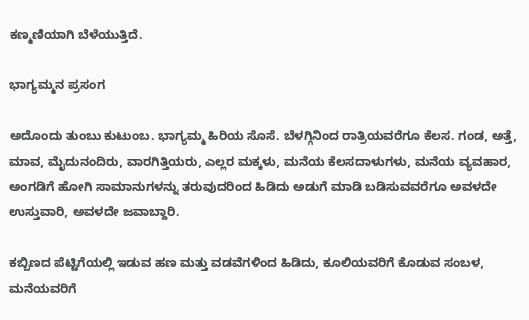ಕಣ್ಮಣಿಯಾಗಿ ಬೆಳೆಯುತ್ತಿದೆ.

ಭಾಗ್ಯಮ್ಮನ ಪ್ರಸಂಗ

ಅದೊಂದು ತುಂಬು ಕುಟುಂಬ. ಭಾಗ್ಯಮ್ಮ ಹಿರಿಯ ಸೊಸೆ. ಬೆಳಗ್ಗಿನಿಂದ ರಾತ್ರಿಯವರೆಗೂ ಕೆಲಸ. ಗಂಡ, ಅತ್ತೆ, ಮಾವ, ಮೈದುನಂದಿರು, ವಾರಗಿತ್ತಿಯರು, ಎಲ್ಲರ ಮಕ್ಕಳು, ಮನೆಯ ಕೆಲಸದಾಳುಗಳು, ಮನೆಯ ವ್ಯವಹಾರ, ಅಂಗಡಿಗೆ ಹೋಗಿ ಸಾಮಾನುಗಳನ್ನು ತರುವುದರಿಂದ ಹಿಡಿದು ಅಡುಗೆ ಮಾಡಿ ಬಡಿಸುವವರೆಗೂ ಅವಳದೇ ಉಸ್ತುವಾರಿ, ಅವಳದೇ ಜವಾಬ್ದಾರಿ.

ಕಬ್ಬಿಣದ ಪೆಟ್ಟಿಗೆಯಲ್ಲಿ ಇಡುವ ಹಣ ಮತ್ತು ವಡವೆಗಳಿಂದ ಹಿಡಿದು, ಕೂಲಿಯವರಿಗೆ ಕೊಡುವ ಸಂಬಳ, ಮನೆಯವರಿಗೆ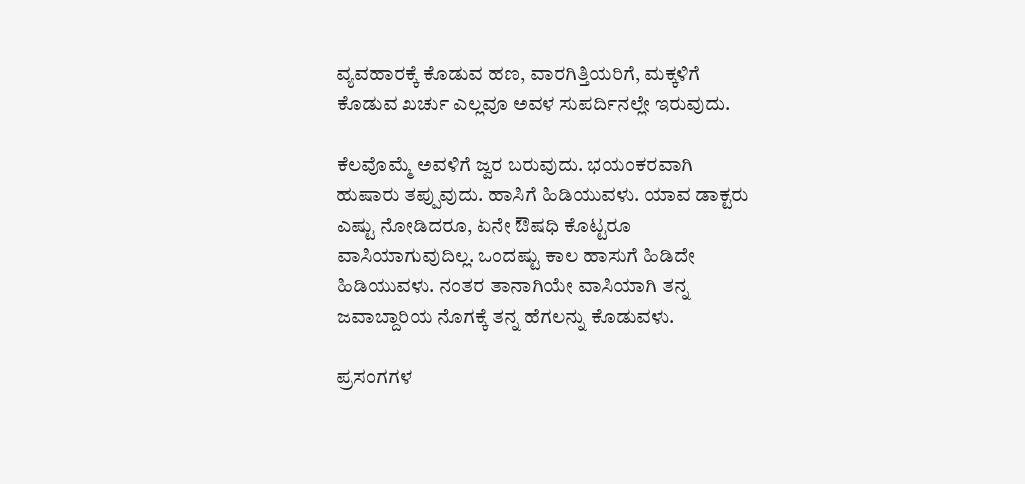ವ್ಯವಹಾರಕ್ಕೆ ಕೊಡುವ ಹಣ, ವಾರಗಿತ್ತಿಯರಿಗೆ, ಮಕ್ಕಳಿಗೆ ಕೊಡುವ ಖರ್ಚು ಎಲ್ಲವೂ ಅವಳ ಸುಪರ್ದಿನಲ್ಲೇ ಇರುವುದು.

ಕೆಲವೊಮ್ಮೆ ಅವಳಿಗೆ ಜ್ವರ ಬರುವುದು. ಭಯಂಕರವಾಗಿ ಹುಷಾರು ತಪ್ಪುವುದು. ಹಾಸಿಗೆ ಹಿಡಿಯುವಳು. ಯಾವ ಡಾಕ್ಟರು ಎಷ್ಟು ನೋಡಿದರೂ, ಏನೇ ಔಷಧಿ ಕೊಟ್ಟರೂ ವಾಸಿಯಾಗುವುದಿಲ್ಲ. ಒಂದಷ್ಟು ಕಾಲ ಹಾಸುಗೆ ಹಿಡಿದೇ ಹಿಡಿಯುವಳು. ನಂತರ ತಾನಾಗಿಯೇ ವಾಸಿಯಾಗಿ ತನ್ನ ಜವಾಬ್ದಾರಿಯ ನೊಗಕ್ಕೆ ತನ್ನ ಹೆಗಲನ್ನು ಕೊಡುವಳು.

ಪ್ರಸಂಗಗಳ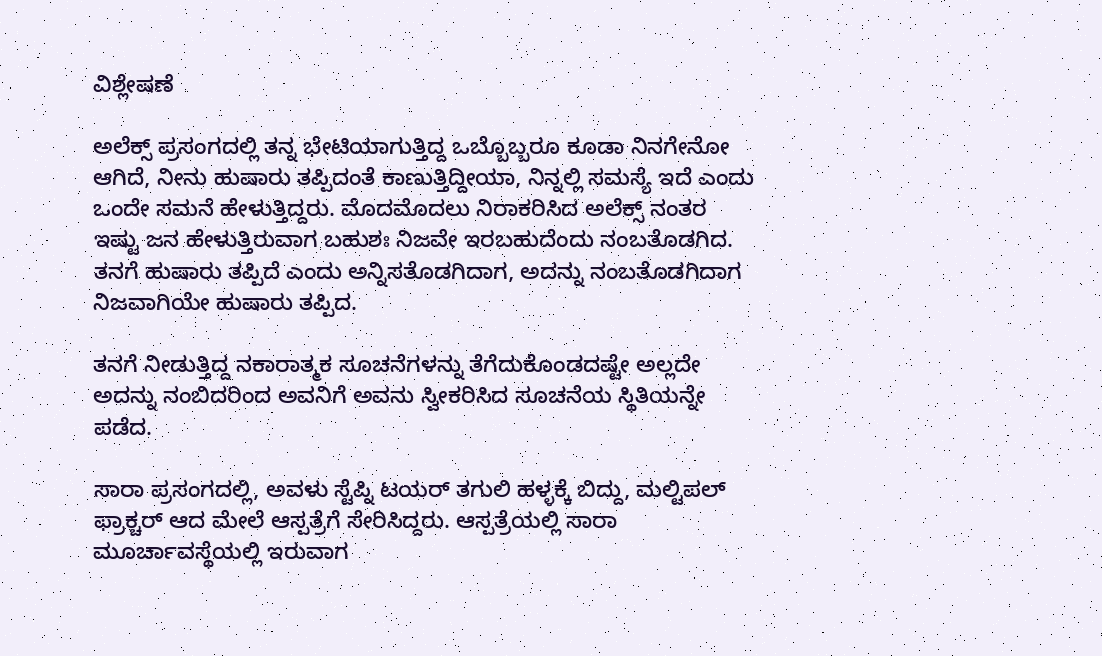ವಿಶ್ಲೇಷಣೆ

ಅಲೆಕ್ಸ್ ಪ್ರಸಂಗದಲ್ಲಿ ತನ್ನ ಭೇಟಿಯಾಗುತ್ತಿದ್ದ ಒಬ್ಬೊಬ್ಬರೂ ಕೂಡಾ ನಿನಗೇನೋ ಆಗಿದೆ, ನೀನು ಹುಷಾರು ತಪ್ಪಿದಂತೆ ಕಾಣುತ್ತಿದ್ದೀಯಾ, ನಿನ್ನಲ್ಲಿ ಸಮಸ್ಯೆ ಇದೆ ಎಂದು ಒಂದೇ ಸಮನೆ ಹೇಳುತ್ತಿದ್ದರು. ಮೊದಮೊದಲು ನಿರಾಕರಿಸಿದ ಅಲೆಕ್ಸ್ ನಂತರ ಇಷ್ಟು ಜನ ಹೇಳುತ್ತಿರುವಾಗ ಬಹುಶಃ ನಿಜವೇ ಇರಬಹುದೆಂದು ನಂಬತೊಡಗಿದ. ತನಗೆ ಹುಷಾರು ತಪ್ಪಿದೆ ಎಂದು ಅನ್ನಿಸತೊಡಗಿದಾಗ, ಅದನ್ನು ನಂಬತೊಡಗಿದಾಗ ನಿಜವಾಗಿಯೇ ಹುಷಾರು ತಪ್ಪಿದ.

ತನಗೆ ನೀಡುತ್ತಿದ್ದ ನಕಾರಾತ್ಮಕ ಸೂಚನೆಗಳನ್ನು ತೆಗೆದುಕೊಂಡದಷ್ಟೇ ಅಲ್ಲದೇ ಅದನ್ನು ನಂಬಿದರಿಂದ ಅವನಿಗೆ ಅವನು ಸ್ವೀಕರಿಸಿದ ಸೂಚನೆಯ ಸ್ಥಿತಿಯನ್ನೇ ಪಡೆದ.

ಸಾರಾ ಪ್ರಸಂಗದಲ್ಲಿ, ಅವಳು ಸ್ಟೆಪ್ನಿ ಟಯರ್ ತಗುಲಿ ಹಳ್ಳಕ್ಕೆ ಬಿದ್ದು, ಮಲ್ಟಿಪಲ್ ಫ್ರಾಕ್ಚರ್ ಆದ ಮೇಲೆ ಆಸ್ಪತ್ರೆಗೆ ಸೇರಿಸಿದ್ದರು. ಆಸ್ಪತ್ರೆಯಲ್ಲಿ ಸಾರಾ ಮೂರ್ಚಾವಸ್ಥೆಯಲ್ಲಿ ಇರುವಾಗ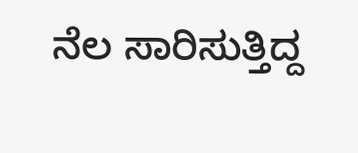ನೆಲ ಸಾರಿಸುತ್ತಿದ್ದ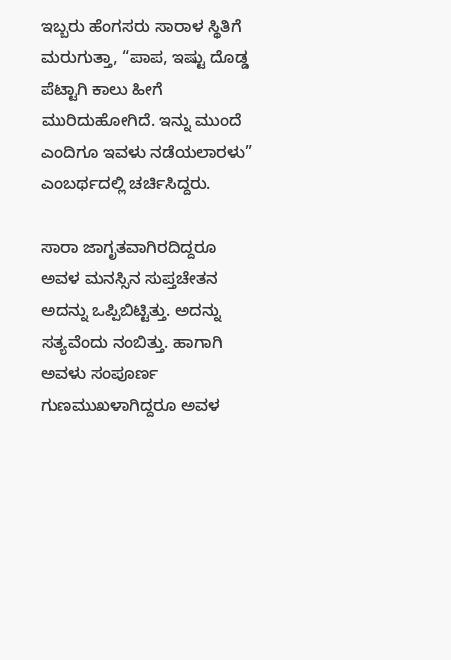ಇಬ್ಬರು ಹೆಂಗಸರು ಸಾರಾಳ ಸ್ಥಿತಿಗೆ ಮರುಗುತ್ತಾ, “ಪಾಪ, ಇಷ್ಟು ದೊಡ್ಡ ಪೆಟ್ಟಾಗಿ ಕಾಲು ಹೀಗೆ ಮುರಿದುಹೋಗಿದೆ. ಇನ್ನು ಮುಂದೆ ಎಂದಿಗೂ ಇವಳು ನಡೆಯಲಾರಳು” ಎಂಬರ್ಥದಲ್ಲಿ ಚರ್ಚಿಸಿದ್ದರು.

ಸಾರಾ ಜಾಗೃತವಾಗಿರದಿದ್ದರೂ ಅವಳ ಮನಸ್ಸಿನ ಸುಪ್ತಚೇತನ ಅದನ್ನು ಒಪ್ಪಿಬಿಟ್ಟಿತ್ತು. ಅದನ್ನು ಸತ್ಯವೆಂದು ನಂಬಿತ್ತು. ಹಾಗಾಗಿ ಅವಳು ಸಂಪೂರ್ಣ ಗುಣಮುಖಳಾಗಿದ್ದರೂ ಅವಳ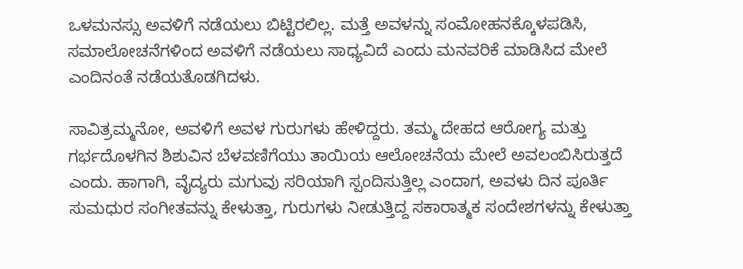ಒಳಮನಸ್ಸು ಅವಳಿಗೆ ನಡೆಯಲು ಬಿಟ್ಟಿರಲಿಲ್ಲ. ಮತ್ತೆ ಅವಳನ್ನು ಸಂಮೋಹನಕ್ಕೊಳಪಡಿಸಿ, ಸಮಾಲೋಚನೆಗಳಿಂದ ಅವಳಿಗೆ ನಡೆಯಲು ಸಾಧ್ಯವಿದೆ ಎಂದು ಮನವರಿಕೆ ಮಾಡಿಸಿದ ಮೇಲೆ ಎಂದಿನಂತೆ ನಡೆಯತೊಡಗಿದಳು.

ಸಾವಿತ್ರಮ್ಮನೋ, ಅವಳಿಗೆ ಅವಳ ಗುರುಗಳು ಹೇಳಿದ್ದರು. ತಮ್ಮ ದೇಹದ ಆರೋಗ್ಯ ಮತ್ತು ಗರ್ಭದೊಳಗಿನ ಶಿಶುವಿನ ಬೆಳವಣಿಗೆಯು ತಾಯಿಯ ಆಲೋಚನೆಯ ಮೇಲೆ ಅವಲಂಬಿಸಿರುತ್ತದೆ ಎಂದು. ಹಾಗಾಗಿ, ವೈದ್ಯರು ಮಗುವು ಸರಿಯಾಗಿ ಸ್ಪಂದಿಸುತ್ತಿಲ್ಲ ಎಂದಾಗ, ಅವಳು ದಿನ ಪೂರ್ತಿ ಸುಮಧುರ ಸಂಗೀತವನ್ನು ಕೇಳುತ್ತಾ, ಗುರುಗಳು ನೀಡುತ್ತಿದ್ದ ಸಕಾರಾತ್ಮಕ ಸಂದೇಶಗಳನ್ನು ಕೇಳುತ್ತಾ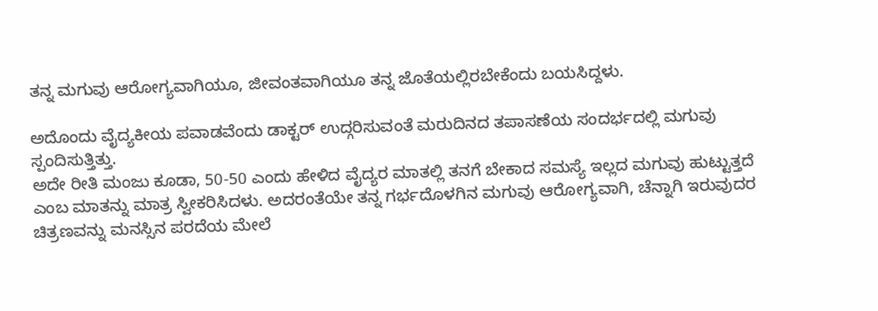ತನ್ನ ಮಗುವು ಆರೋಗ್ಯವಾಗಿಯೂ, ಜೀವಂತವಾಗಿಯೂ ತನ್ನ ಜೊತೆಯಲ್ಲಿರಬೇಕೆಂದು ಬಯಸಿದ್ದಳು.

ಅದೊಂದು ವೈದ್ಯಕೀಯ ಪವಾಡವೆಂದು ಡಾಕ್ಟರ್ ಉದ್ಗರಿಸುವಂತೆ ಮರುದಿನದ ತಪಾಸಣೆಯ ಸಂದರ್ಭದಲ್ಲಿ ಮಗುವು ಸ್ಪಂದಿಸುತ್ತಿತ್ತು.
ಅದೇ ರೀತಿ ಮಂಜು ಕೂಡಾ, 50-50 ಎಂದು ಹೇಳಿದ ವೈದ್ಯರ ಮಾತಲ್ಲಿ ತನಗೆ ಬೇಕಾದ ಸಮಸ್ಯೆ ಇಲ್ಲದ ಮಗುವು ಹುಟ್ಟುತ್ತದೆ ಎಂಬ ಮಾತನ್ನು ಮಾತ್ರ ಸ್ವೀಕರಿಸಿದಳು. ಅದರಂತೆಯೇ ತನ್ನ ಗರ್ಭದೊಳಗಿನ ಮಗುವು ಆರೋಗ್ಯವಾಗಿ, ಚೆನ್ನಾಗಿ ಇರುವುದರ ಚಿತ್ರಣವನ್ನು ಮನಸ್ಸಿನ ಪರದೆಯ ಮೇಲೆ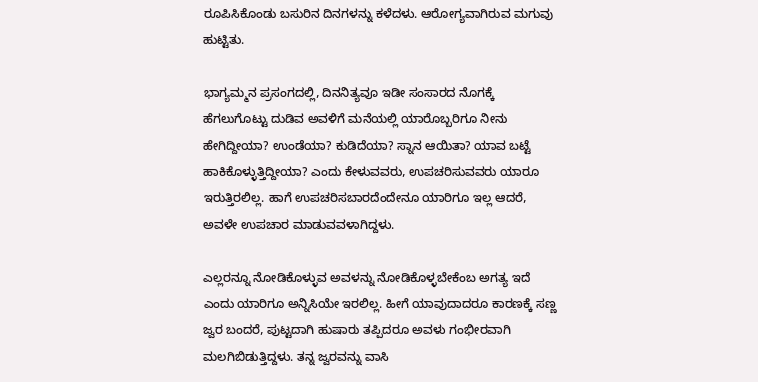ರೂಪಿಸಿಕೊಂಡು ಬಸುರಿನ ದಿನಗಳನ್ನು ಕಳೆದಳು. ಆರೋಗ್ಯವಾಗಿರುವ ಮಗುವು ಹುಟ್ಟಿತು.

ಭಾಗ್ಯಮ್ಮನ ಪ್ರಸಂಗದಲ್ಲಿ, ದಿನನಿತ್ಯವೂ ಇಡೀ ಸಂಸಾರದ ನೊಗಕ್ಕೆ ಹೆಗಲುಗೊಟ್ಟು ದುಡಿವ ಅವಳಿಗೆ ಮನೆಯಲ್ಲಿ ಯಾರೊಬ್ಬರಿಗೂ ನೀನು ಹೇಗಿದ್ದೀಯಾ? ಉಂಡೆಯಾ? ಕುಡಿದೆಯಾ? ಸ್ನಾನ ಆಯಿತಾ? ಯಾವ ಬಟ್ಟೆ ಹಾಕಿಕೊಳ್ಳುತ್ತಿದ್ದೀಯಾ? ಎಂದು ಕೇಳುವವರು, ಉಪಚರಿಸುವವರು ಯಾರೂ ಇರುತ್ತಿರಲಿಲ್ಲ. ಹಾಗೆ ಉಪಚರಿಸಬಾರದೆಂದೇನೂ ಯಾರಿಗೂ ಇಲ್ಲ ಆದರೆ, ಅವಳೇ ಉಪಚಾರ ಮಾಡುವವಳಾಗಿದ್ದಳು.

ಎಲ್ಲರನ್ನೂ ನೋಡಿಕೊಳ್ಳುವ ಅವಳನ್ನು ನೋಡಿಕೊಳ್ಳಬೇಕೆಂಬ ಅಗತ್ಯ ಇದೆ ಎಂದು ಯಾರಿಗೂ ಅನ್ನಿಸಿಯೇ ಇರಲಿಲ್ಲ. ಹೀಗೆ ಯಾವುದಾದರೂ ಕಾರಣಕ್ಕೆ ಸಣ್ಣ ಜ್ವರ ಬಂದರೆ, ಪುಟ್ಟದಾಗಿ ಹುಷಾರು ತಪ್ಪಿದರೂ ಅವಳು ಗಂಭೀರವಾಗಿ ಮಲಗಿಬಿಡುತ್ತಿದ್ದಳು. ತನ್ನ ಜ್ವರವನ್ನು ವಾಸಿ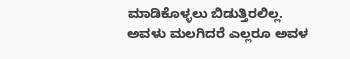ಮಾಡಿಕೊಳ್ಳಲು ಬಿಡುತ್ತಿರಲಿಲ್ಲ. ಅವಳು ಮಲಗಿದರೆ ಎಲ್ಲರೂ ಅವಳ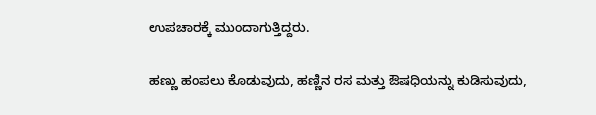ಉಪಚಾರಕ್ಕೆ ಮುಂದಾಗುತ್ತಿದ್ದರು.

ಹಣ್ಣು ಹಂಪಲು ಕೊಡುವುದು, ಹಣ್ಣಿನ ರಸ ಮತ್ತು ಔಷಧಿಯನ್ನು ಕುಡಿಸುವುದು,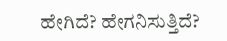ಹೇಗಿದೆ? ಹೇಗನಿಸುತ್ತಿದೆ?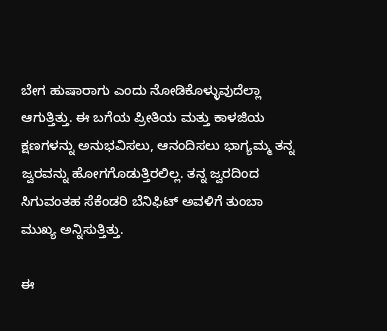ಬೇಗ ಹುಷಾರಾಗು ಎಂದು ನೋಡಿಕೊಳ್ಳುವುದೆಲ್ಲಾ ಆಗುತ್ತಿತ್ತು. ಈ ಬಗೆಯ ಪ್ರೀತಿಯ ಮತ್ತು ಕಾಳಜಿಯ ಕ್ಷಣಗಳನ್ನು ಅನುಭವಿಸಲು, ಆನಂದಿಸಲು ಭಾಗ್ಯಮ್ಮ ತನ್ನ ಜ್ವರವನ್ನು ಹೋಗಗೊಡುತ್ತಿರಲಿಲ್ಲ. ತನ್ನ ಜ್ವರದಿಂದ ಸಿಗುವಂತಹ ಸೆಕೆಂಡರಿ ಬೆನಿಫಿಟ್ ಅವಳಿಗೆ ತುಂಬಾ ಮುಖ್ಯ ಅನ್ನಿಸುತ್ತಿತ್ತು.

ಈ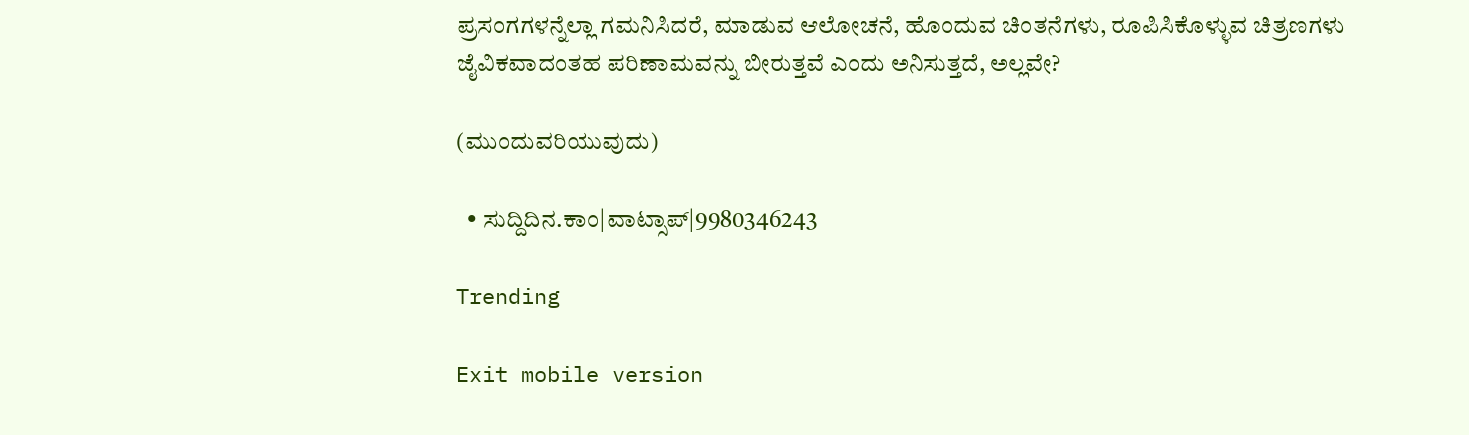ಪ್ರಸಂಗಗಳನ್ನೆಲ್ಲಾ ಗಮನಿಸಿದರೆ, ಮಾಡುವ ಆಲೋಚನೆ, ಹೊಂದುವ ಚಿಂತನೆಗಳು, ರೂಪಿಸಿಕೊಳ್ಳುವ ಚಿತ್ರಣಗಳು ಜೈವಿಕವಾದಂತಹ ಪರಿಣಾಮವನ್ನು ಬೀರುತ್ತವೆ ಎಂದು ಅನಿಸುತ್ತದೆ, ಅಲ್ಲವೇ?

(ಮುಂದುವರಿಯುವುದು)

  • ಸುದ್ದಿದಿನ.ಕಾಂ|ವಾಟ್ಸಾಪ್|9980346243

Trending

Exit mobile version